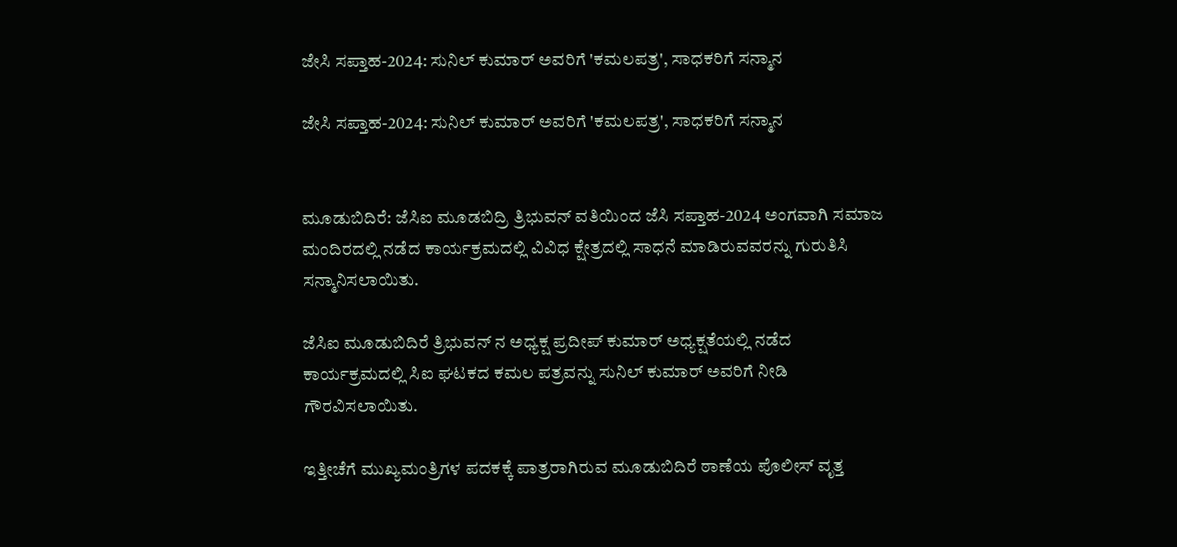ಜೇಸಿ ಸಪ್ತಾಹ-2024: ಸುನಿಲ್ ಕುಮಾರ್ ಅವರಿಗೆ 'ಕಮಲಪತ್ರ', ಸಾಧಕರಿಗೆ ಸನ್ಮಾನ

ಜೇಸಿ ಸಪ್ತಾಹ-2024: ಸುನಿಲ್ ಕುಮಾರ್ ಅವರಿಗೆ 'ಕಮಲಪತ್ರ', ಸಾಧಕರಿಗೆ ಸನ್ಮಾನ


ಮೂಡುಬಿದಿರೆ: ಜೆಸಿಐ ಮೂಡಬಿದ್ರಿ ತ್ರಿಭುವನ್ ವತಿಯಿಂದ ಜೆಸಿ ಸಪ್ತಾಹ-2024 ಅಂಗವಾಗಿ ಸಮಾಜ ಮಂದಿರದಲ್ಲಿ ನಡೆದ ಕಾರ್ಯಕ್ರಮದಲ್ಲಿ ವಿವಿಧ ಕ್ಷೇತ್ರದಲ್ಲಿ ಸಾಧನೆ ಮಾಡಿರುವವರನ್ನು ಗುರುತಿಸಿ ಸನ್ಮಾನಿಸಲಾಯಿತು.

ಜೆಸಿಐ ಮೂಡುಬಿದಿರೆ ತ್ರಿಭುವನ್ ನ ಅಧ್ಯಕ್ಷ ಪ್ರದೀಪ್ ಕುಮಾರ್ ಅಧ್ಯಕ್ಷತೆಯಲ್ಲಿ ನಡೆದ ಕಾರ್ಯಕ್ರಮದಲ್ಲಿ ಸಿಐ ಘಟಕದ ಕಮಲ ಪತ್ರವನ್ನು ಸುನಿಲ್ ಕುಮಾರ್ ಅವರಿಗೆ ನೀಡಿ ಗೌರವಿಸಲಾಯಿತು.

ಇತ್ತೀಚೆಗೆ ಮುಖ್ಯಮಂತ್ರಿಗಳ ಪದಕಕ್ಕೆ ಪಾತ್ರರಾಗಿರುವ ಮೂಡುಬಿದಿರೆ ಠಾಣೆಯ ಪೊಲೀಸ್ ವೃತ್ತ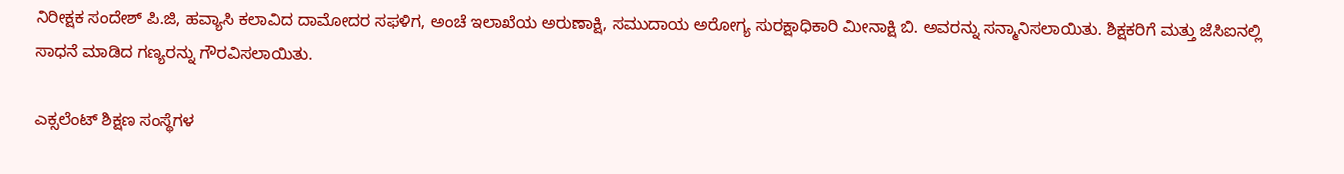ನಿರೀಕ್ಷಕ ಸಂದೇಶ್ ಪಿ.ಜಿ, ಹವ್ಯಾಸಿ ಕಲಾವಿದ ದಾಮೋದರ‌ ಸಫಳಿಗ, ಅಂಚೆ ಇಲಾಖೆಯ ಅರುಣಾಕ್ಷಿ, ಸಮುದಾಯ ಅರೋಗ್ಯ ಸುರಕ್ಷಾಧಿಕಾರಿ ಮೀನಾಕ್ಷಿ ಬಿ. ಅವರನ್ನು ಸನ್ಮಾನಿಸಲಾಯಿತು. ಶಿಕ್ಷಕರಿಗೆ ಮತ್ತು ಜೆಸಿಐನಲ್ಲಿ ಸಾಧನೆ ಮಾಡಿದ ಗಣ್ಯರನ್ನು ಗೌರವಿಸಲಾಯಿತು.

ಎಕ್ಸಲೆಂಟ್ ಶಿಕ್ಷಣ ಸಂಸ್ಥೆಗಳ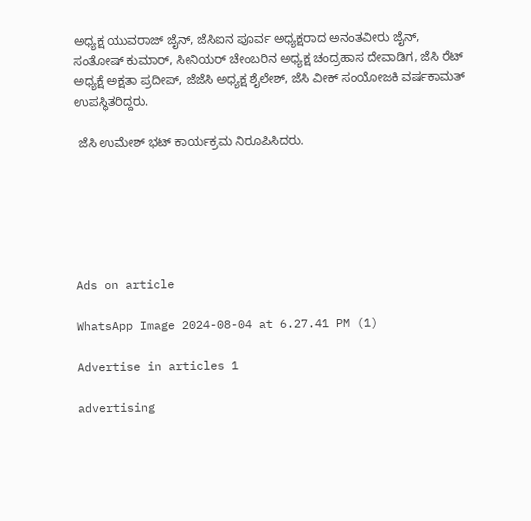ಅಧ್ಯಕ್ಷ ಯುವರಾಜ್ ಜೈನ್, ಜೆಸಿಐನ ಪೂರ್ವ ಅಧ್ಯಕ್ಷರಾದ ಅನಂತವೀರು ಜೈನ್, ಸಂತೋಷ್ ಕುಮಾರ್, ಸೀನಿಯರ್ ಚೇಂಬರಿನ ಅಧ್ಯಕ್ಷ ಚಂದ್ರಹಾಸ ದೇವಾಡಿಗ, ಜೆಸಿ ರೆಟ್ ಅಧ್ಯಕ್ಷೆ ಅಕ್ಷತಾ ಪ್ರದೀಪ್, ಜೆಜೆಸಿ ಅಧ್ಯಕ್ಷ ಶೈಲೇಶ್, ಜೆಸಿ ವೀಕ್ ಸಂಯೋಜಕಿ ವರ್ಷಕಾಮತ್ ಉಪಸ್ಥಿತರಿದ್ದರು.

 ಜೆಸಿ ಉಮೇಶ್ ಭಟ್ ಕಾರ್ಯಕ್ರಮ ನಿರೂಪಿಸಿದರು.






Ads on article

WhatsApp Image 2024-08-04 at 6.27.41 PM (1)

Advertise in articles 1

advertising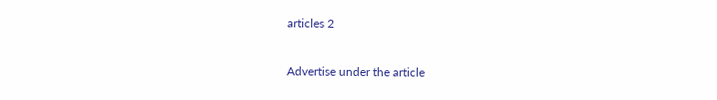articles 2

Advertise under the article